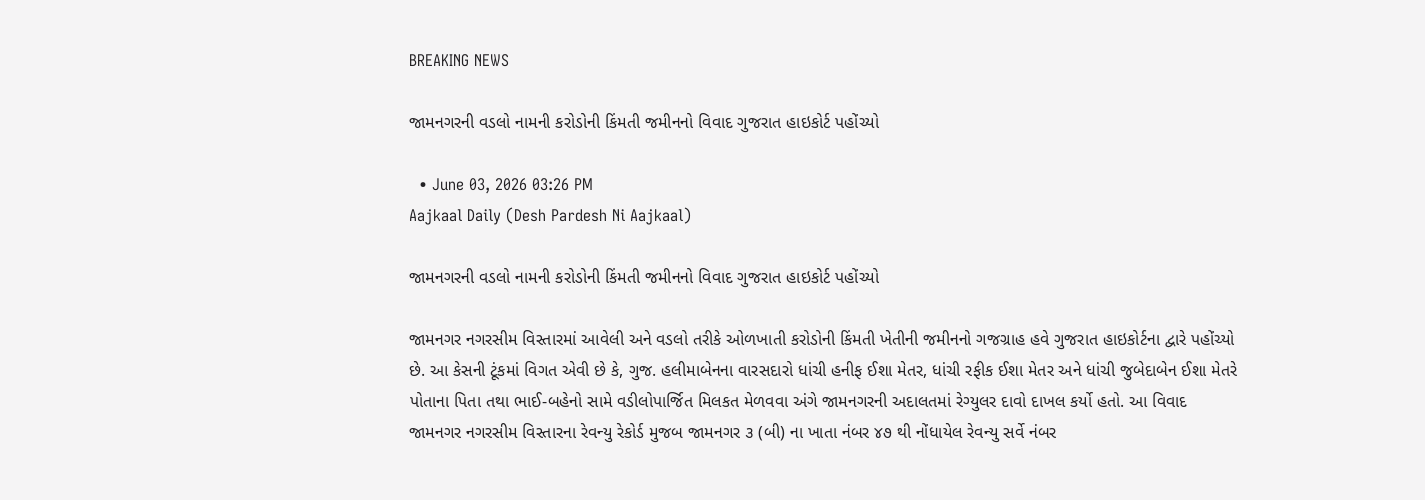BREAKING NEWS

જામનગરની વડલો નામની કરોડોની કિંમતી જમીનનો વિવાદ ગુજરાત હાઇકોર્ટ પહોંચ્યો

  • June 03, 2026 03:26 PM
Aajkaal Daily (Desh Pardesh Ni Aajkaal)

જામનગરની વડલો નામની કરોડોની કિંમતી જમીનનો વિવાદ ગુજરાત હાઇકોર્ટ પહોંચ્યો

જામનગર નગરસીમ વિસ્તારમાં આવેલી અને વડલો તરીકે ઓળખાતી કરોડોની કિંમતી ખેતીની જમીનનો ગજગ્રાહ હવે ગુજરાત હાઇકોર્ટના દ્વારે પહોંચ્યો છે. આ કેસની ટૂંકમાં વિગત એવી છે કે, ગુજ. હલીમાબેનના વારસદારો ધાંચી હનીફ ઈશા મેતર, ધાંચી રફીક ઈશા મેતર અને ધાંચી જુબેદાબેન ઈશા મેતરે પોતાના પિતા તથા ભાઈ-બહેનો સામે વડીલોપાર્જિત મિલકત મેળવવા અંગે જામનગરની અદાલતમાં રેગ્યુલર દાવો દાખલ કર્યો હતો. આ વિવાદ જામનગર નગરસીમ વિસ્તારના રેવન્યુ રેકોર્ડ મુજબ જામનગર ૩ (બી) ના ખાતા નંબર ૪૭ થી નોંધાયેલ રેવન્યુ સર્વે નંબર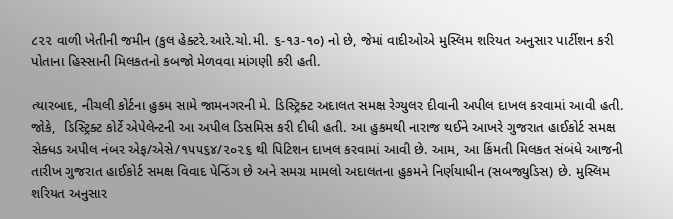૮૨૨ વાળી ખેતીની જમીન (કુલ હેક્ટરે.આરે.ચો.મી. ૬-૧૩-૧૦) નો છે, જેમાં વાદીઓએ મુસ્લિમ શરિયત અનુસાર પાર્ટીશન કરી પોતાના હિસ્સાની મિલકતનો કબજો મેળવવા માંગણી કરી હતી.

ત્યારબાદ, નીચલી કોર્ટના હુકમ સામે જામનગરની મે. ડિસ્ટ્રિક્ટ અદાલત સમક્ષ રેગ્યુલર દીવાની અપીલ દાખલ કરવામાં આવી હતી. જોકે,  ડિસ્ટ્રિક્ટ કોર્ટે એપેલેન્ટની આ અપીલ ડિસમિસ કરી દીધી હતી. આ હુકમથી નારાજ થઈને આખરે ગુજરાત હાઈકોર્ટ સમક્ષ સેક્ધડ અપીલ નંબર એફ/એસે/૧૫૫૬૪/૨૦૨૬ થી પિટિશન દાખલ કરવામાં આવી છે. આમ, આ કિંમતી મિલકત સંબંધે આજની તારીખ ગુજરાત હાઈકોર્ટ સમક્ષ વિવાદ પેન્ડિંગ છે અને સમગ્ર મામલો અદાલતના હુકમને નિર્ણયાધીન (સબજ્યુડિસ) છે. મુસ્લિમ શરિયત અનુસાર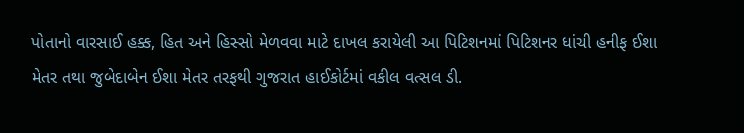પોતાનો વારસાઈ હક્ક, હિત અને હિસ્સો મેળવવા માટે દાખલ કરાયેલી આ પિટિશનમાં પિટિશનર ધાંચી હનીફ ઈશા મેતર તથા જુબેદાબેન ઈશા મેતર તરફથી ગુજરાત હાઈકોર્ટમાં વકીલ વત્સલ ડી.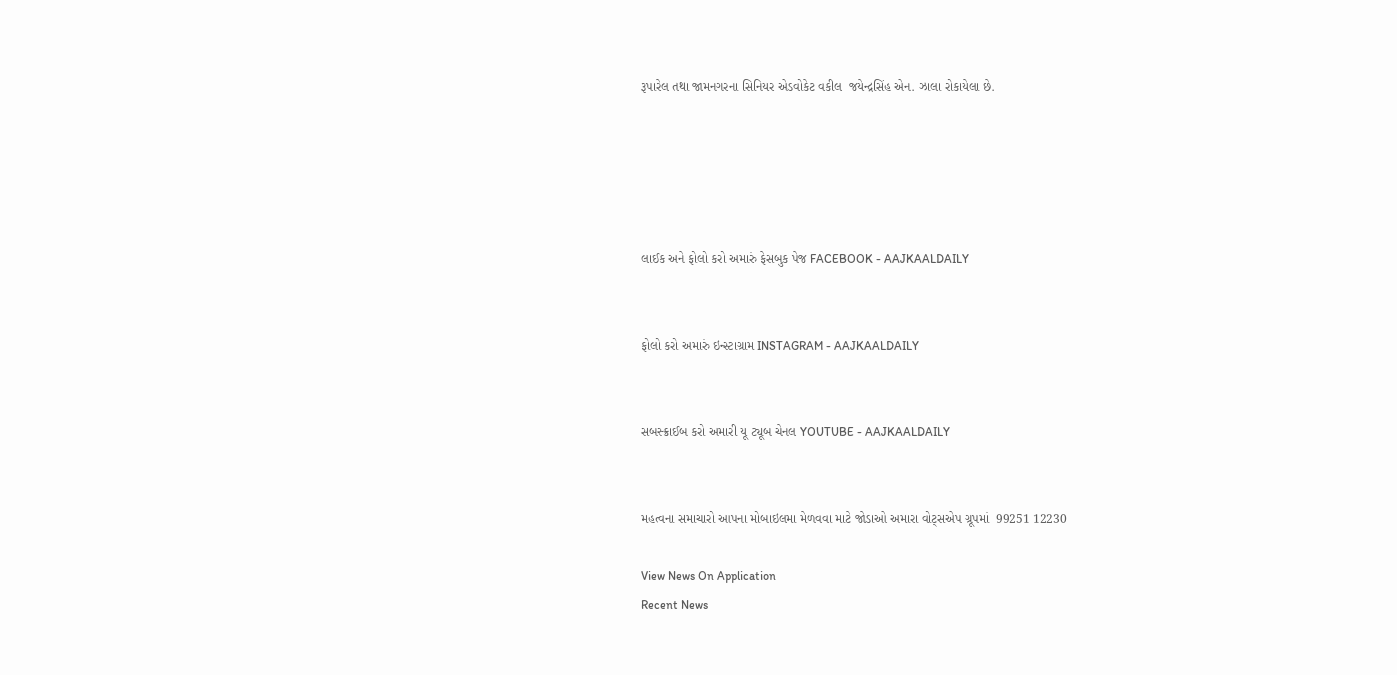રૂપારેલ તથા જામનગરના સિનિયર એડવોકેટ વકીલ  જયેન્દ્રસિંહ એન. ઝાલા રોકાયેલા છે.





લાઈક અને ફોલો કરો અમારું ફેસબુક પેજ FACEBOOK - AAJKAALDAILY


ફોલો કરો અમારું ઇન્સ્ટાગ્રામ INSTAGRAM - AAJKAALDAILY


સબસ્ક્રાઈબ કરો અમારી યૂ ટ્યૂબ ચેનલ YOUTUBE - AAJKAALDAILY


મહત્વના સમાચારો આપના મોબાઇલમા મેળવવા માટે જોડાઓ અમારા વોટ્સએપ ગ્રૂપમાં  99251 12230

View News On Application
Recent News